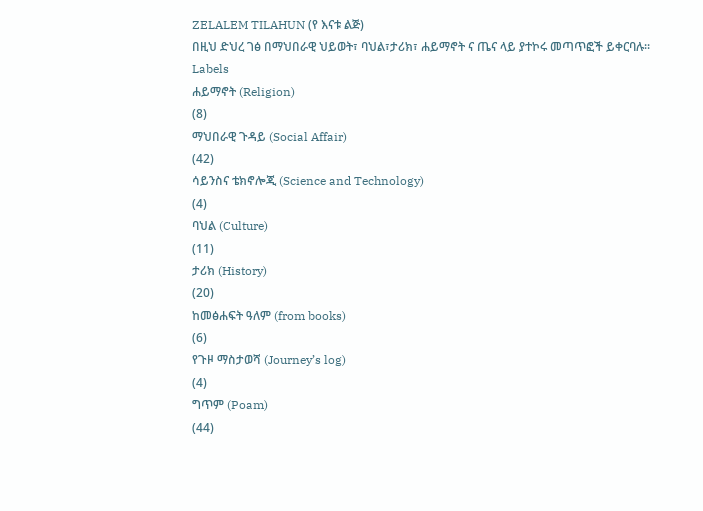ZELALEM TILAHUN (የ እናቱ ልጅ)
በዚህ ድህረ ገፅ በማህበራዊ ህይወት፣ ባህል፣ታሪክ፣ ሐይማኖት ና ጤና ላይ ያተኮሩ መጣጥፎች ይቀርባሉ፡፡
Labels
ሐይማኖት (Religion)
(8)
ማህበራዊ ጉዳይ (Social Affair)
(42)
ሳይንስና ቴክኖሎጂ (Science and Technology)
(4)
ባህል (Culture)
(11)
ታሪክ (History)
(20)
ከመፅሐፍት ዓለም (from books)
(6)
የጉዞ ማስታወሻ (Journey’s log)
(4)
ግጥም (Poam)
(44)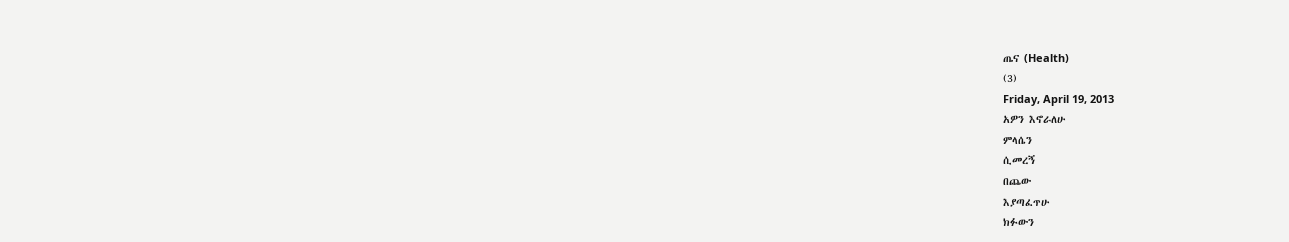ጤና (Health)
(3)
Friday, April 19, 2013
አዎን እኖራለሁ
ምላሴን
ሲመረኝ
በጨው
እያጣፈጥሁ
ክፉውን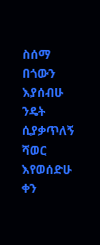ስሰማ
በጎውን
እያሰብሁ
ንዴት
ሲያቃጥለኝ
ሻወር
እየወሰድሁ
ቀን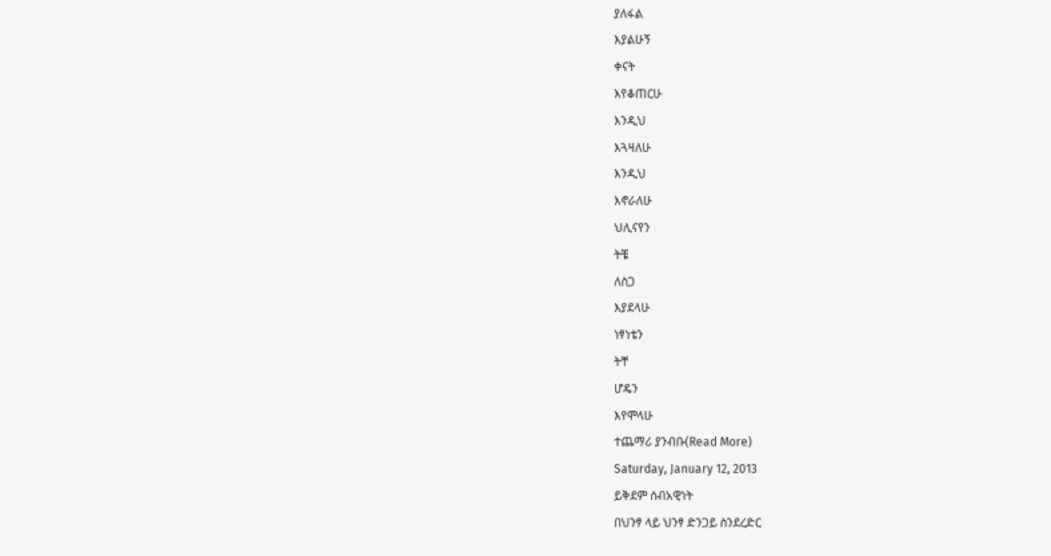ያለፋል
እያልሁኝ
ቀናት
እየቆጠርሁ
እንዲህ
እጓዛለሁ
እንዲህ
እኖራለሁ
ህሊናየን
ትቼ
ለስጋ
እያደላሁ
ነፃነቴን
ትቸ
ሆዴን
እየሞላሁ
ተጨማሪ ያንብቡ(Read More)
Saturday, January 12, 2013
ይቅደም ሰብአዊነት
በህንፃ ላይ ህንፃ ድንጋይ ስንደረድር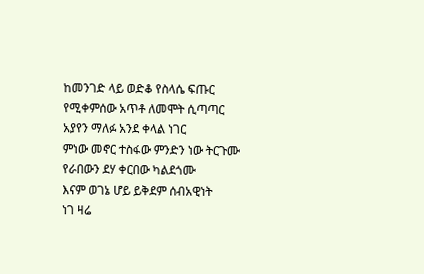ከመንገድ ላይ ወድቆ የስላሴ ፍጡር
የሚቀምሰው አጥቶ ለመሞት ሲጣጣር
አያየን ማለፉ አንደ ቀላል ነገር
ምነው መኖር ተስፋው ምንድን ነው ትርጉሙ
የራበውን ደሃ ቀርበው ካልደጎሙ
እናም ወገኔ ሆይ ይቅደም ሰብአዊነት
ነገ ዛሬ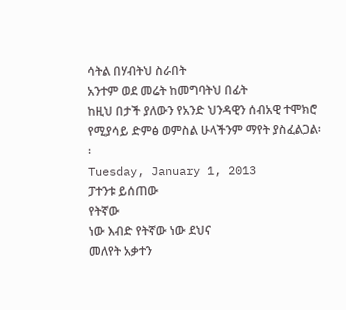ሳትል በሃብትህ ስራበት
አንተም ወደ መሬት ከመግባትህ በፊት
ከዚህ በታች ያለውን የአንድ ህንዳዊን ሰብአዊ ተሞክሮ የሚያሳይ ድምፅ ወምስል ሁላችንም ማየት ያስፈልጋል፡፡
Tuesday, January 1, 2013
ፓተንቱ ይሰጠው
የትኛው
ነው እብድ የትኛው ነው ደህና
መለየት አቃተን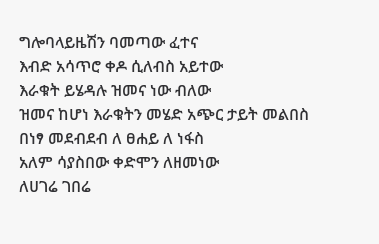ግሎባላይዜሽን ባመጣው ፈተና
እብድ አሳጥሮ ቀዶ ሲለብስ አይተው
እራቁት ይሄዳሉ ዝመና ነው ብለው
ዝመና ከሆነ እራቁትን መሄድ አጭር ታይት መልበስ
በነፃ መደብደብ ለ ፀሐይ ለ ነፋስ
አለም ሳያስበው ቀድሞን ለዘመነው
ለሀገሬ ገበሬ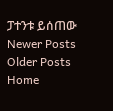ፓተንቱ ይሰጠው
Newer Posts
Older Posts
Home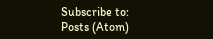Subscribe to:
Posts (Atom)